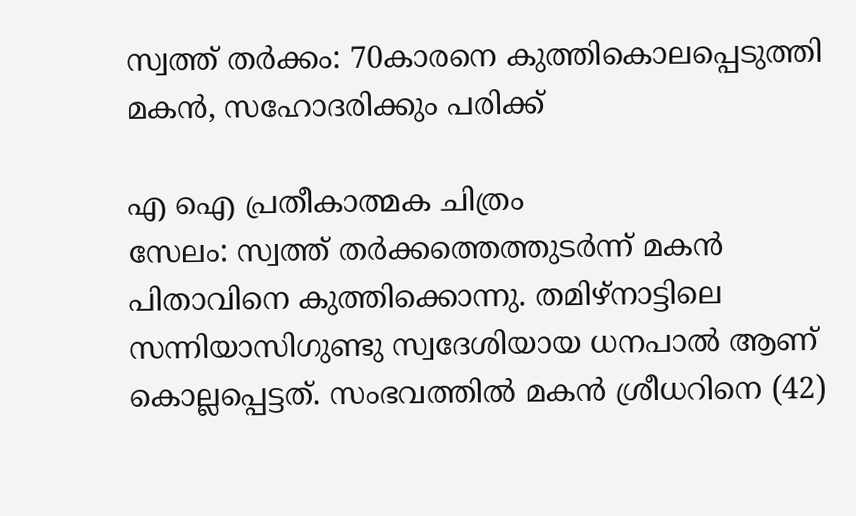സ്വത്ത് തർക്കം: 70കാരനെ കുത്തികൊലപ്പെടുത്തി മകൻ, സഹോദരിക്കും പരിക്ക്

എ ഐ പ്രതീകാത്മക ചിത്രം
സേലം: സ്വത്ത് തർക്കത്തെത്തുടർന്ന് മകൻ പിതാവിനെ കുത്തിക്കൊന്നു. തമിഴ്നാട്ടിലെ സന്നിയാസിഗുണ്ടു സ്വദേശിയായ ധനപാൽ ആണ് കൊല്ലപ്പെട്ടത്. സംഭവത്തിൽ മകൻ ശ്രീധറിനെ (42)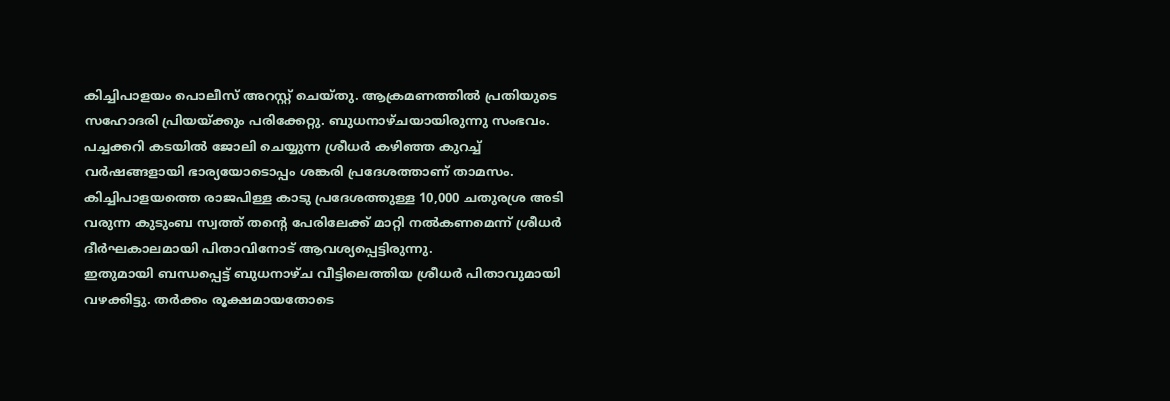കിച്ചിപാളയം പൊലീസ് അറസ്റ്റ് ചെയ്തു. ആക്രമണത്തിൽ പ്രതിയുടെ സഹോദരി പ്രിയയ്ക്കും പരിക്കേറ്റു. ബുധനാഴ്ചയായിരുന്നു സംഭവം.
പച്ചക്കറി കടയിൽ ജോലി ചെയ്യുന്ന ശ്രീധർ കഴിഞ്ഞ കുറച്ച് വർഷങ്ങളായി ഭാര്യയോടൊപ്പം ശങ്കരി പ്രദേശത്താണ് താമസം. കിച്ചിപാളയത്തെ രാജപിള്ള കാടു പ്രദേശത്തുള്ള 10,000 ചതുരശ്ര അടി വരുന്ന കുടുംബ സ്വത്ത് തന്റെ പേരിലേക്ക് മാറ്റി നൽകണമെന്ന് ശ്രീധർ ദീർഘകാലമായി പിതാവിനോട് ആവശ്യപ്പെട്ടിരുന്നു.
ഇതുമായി ബന്ധപ്പെട്ട് ബുധനാഴ്ച വീട്ടിലെത്തിയ ശ്രീധർ പിതാവുമായി വഴക്കിട്ടു. തർക്കം രൂക്ഷമായതോടെ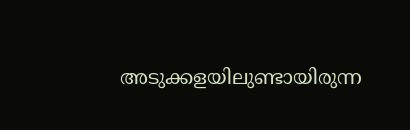അടുക്കളയിലുണ്ടായിരുന്ന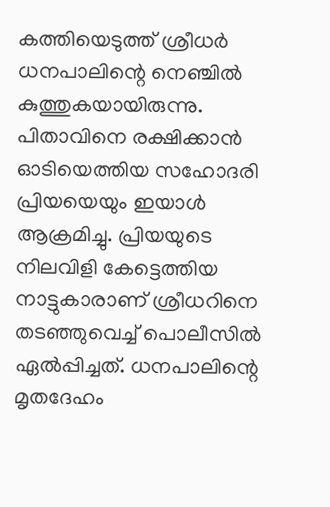കത്തിയെടുത്ത് ശ്രീധർ ധനപാലിന്റെ നെഞ്ചിൽ കുത്തുകയായിരുന്നു. പിതാവിനെ രക്ഷിക്കാൻ ഓടിയെത്തിയ സഹോദരി പ്രിയയെയും ഇയാൾ ആക്രമിച്ചു. പ്രിയയുടെ നിലവിളി കേട്ടെത്തിയ നാട്ടുകാരാണ് ശ്രീധറിനെ തടഞ്ഞുവെച്ച് പൊലീസിൽ ഏൽപ്പിച്ചത്. ധനപാലിന്റെ മൃതദേഹം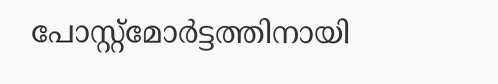പോസ്റ്റ്മോർട്ടത്തിനായി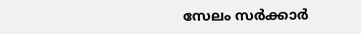സേലം സർക്കാർ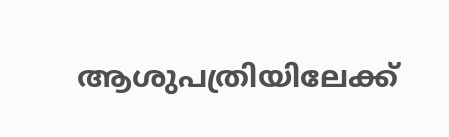ആശുപത്രിയിലേക്ക്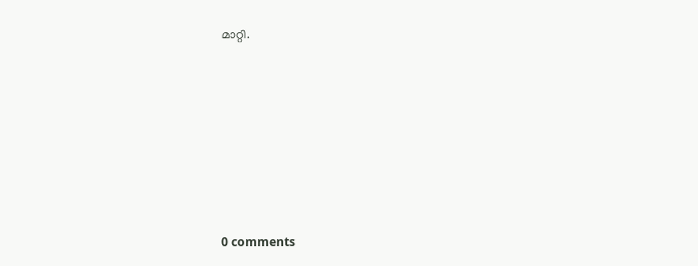മാറ്റി.









0 comments